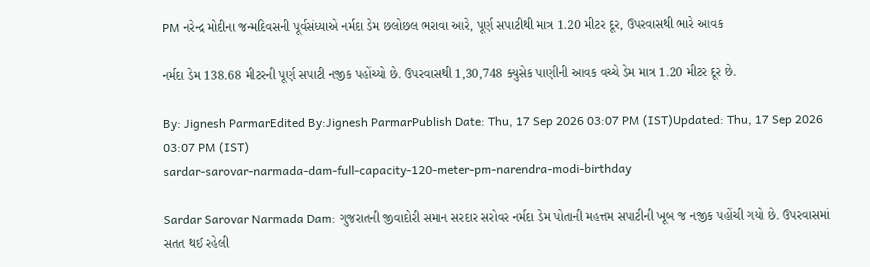PM નરેન્દ્ર મોદીના જન્મદિવસની પૂર્વસંધ્યાએ નર્મદા ડેમ છલોછલ ભરાવા આરે, પૂર્ણ સપાટીથી માત્ર 1.20 મીટર દૂર, ઉપરવાસથી ભારે આવક

નર્મદા ડેમ 138.68 મીટરની પૂર્ણ સપાટી નજીક પહોંચ્યો છે. ઉપરવાસથી 1,30,748 ક્યુસેક પાણીની આવક વચ્ચે ડેમ માત્ર 1.20 મીટર દૂર છે.

By: Jignesh ParmarEdited By:Jignesh ParmarPublish Date: Thu, 17 Sep 2026 03:07 PM (IST)Updated: Thu, 17 Sep 2026 03:07 PM (IST)
sardar-sarovar-narmada-dam-full-capacity-120-meter-pm-narendra-modi-birthday

Sardar Sarovar Narmada Dam: ગુજરાતની જીવાદોરી સમાન સરદાર સરોવર નર્મદા ડેમ પોતાની મહત્તમ સપાટીની ખૂબ જ નજીક પહોંચી ગયો છે. ઉપરવાસમાં સતત થઈ રહેલી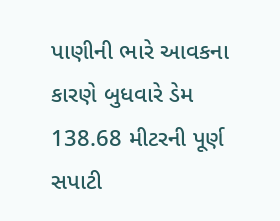પાણીની ભારે આવકના કારણે બુધવારે ડેમ 138.68 મીટરની પૂર્ણ સપાટી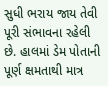સુધી ભરાય જાય તેવી પૂરી સંભાવના રહેલી છે. હાલમાં ડેમ પોતાની પૂર્ણ ક્ષમતાથી માત્ર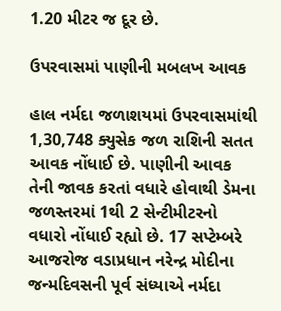1.20 મીટર જ દૂર છે.

ઉપરવાસમાં પાણીની મબલખ આવક

હાલ નર્મદા જળાશયમાં ઉપરવાસમાંથી 1,30,748 ક્યુસેક જળ રાશિની સતત આવક નોંધાઈ છે. પાણીની આવક તેની જાવક કરતાં વધારે હોવાથી ડેમના જળસ્તરમાં 1થી 2 સેન્ટીમીટરનો વધારો નોંધાઈ રહ્યો છે. 17 સપ્ટેમ્બરે આજરોજ વડાપ્રધાન નરેન્દ્ર મોદીના જન્મદિવસની પૂર્વ સંધ્યાએ નર્મદા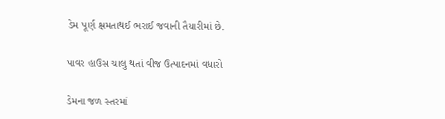ડેમ પૂર્ણ ક્ષમતાથઈ ભરાઈ જવાની તૈયારીમાં છે.

પાવર હાઉસ ચાલુ થતાં વીજ ઉત્પાદનમાં વધારો

ડેમના જળ સ્તરમાં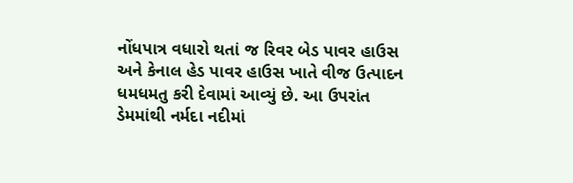નોંધપાત્ર વધારો થતાં જ રિવર બેડ પાવર હાઉસ અને કેનાલ હેડ પાવર હાઉસ ખાતે વીજ ઉત્પાદન ધમધમતુ કરી દેવામાં આવ્યું છે. આ ઉપરાંત ડેમમાંથી નર્મદા નદીમાં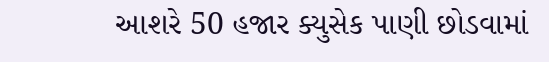આશરે 50 હજાર ક્યુસેક પાણી છોડવામાં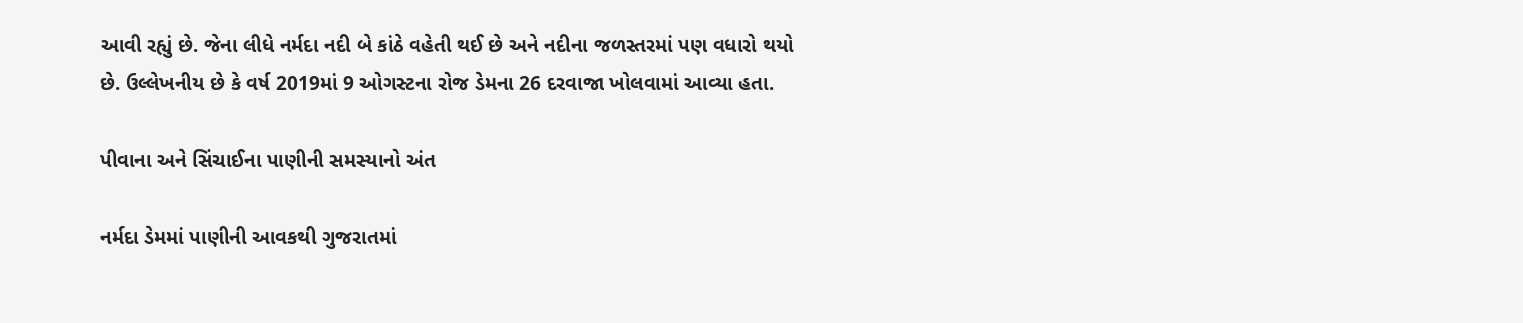આવી રહ્યું છે. જેના લીધે નર્મદા નદી બે કાંઠે વહેતી થઈ છે અને નદીના જળસ્તરમાં પણ વધારો થયો છે. ઉલ્લેખનીય છે કે વર્ષ 2019માં 9 ઓગસ્ટના રોજ ડેમના 26 દરવાજા ખોલવામાં આવ્યા હતા.

પીવાના અને સિંચાઈના પાણીની સમસ્યાનો અંત

નર્મદા ડેમમાં પાણીની આવકથી ગુજરાતમાં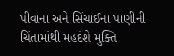પીવાના અને સિંચાઈના પાણીની ચિંતામાંથી મહદંશે મુક્તિ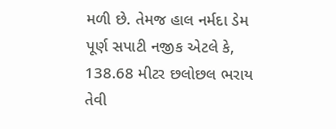મળી છે. તેમજ હાલ નર્મદા ડેમ પૂર્ણ સપાટી નજીક એટલે કે, 138.68 મીટર છલોછલ ભરાય તેવી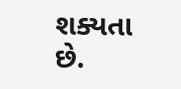શક્યતા છે.